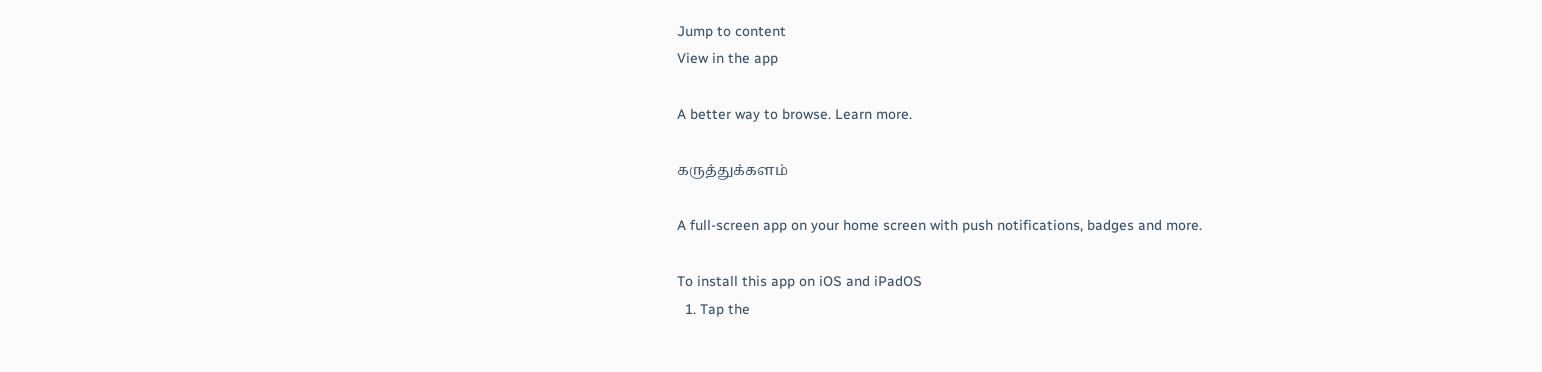Jump to content
View in the app

A better way to browse. Learn more.

கருத்துக்களம்

A full-screen app on your home screen with push notifications, badges and more.

To install this app on iOS and iPadOS
  1. Tap the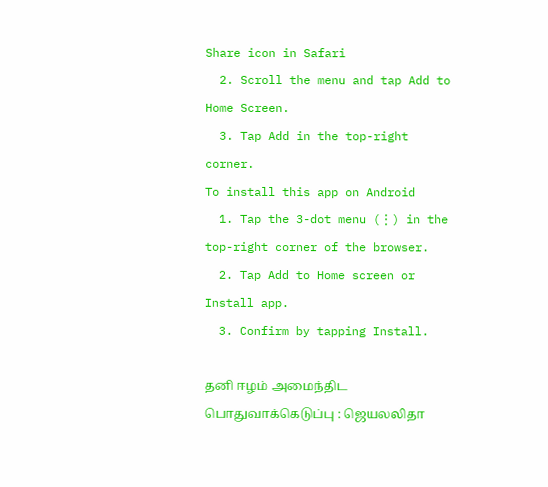Share icon in Safari
  2. Scroll the menu and tap Add to Home Screen.
  3. Tap Add in the top-right corner.
To install this app on Android
  1. Tap the 3-dot menu (⋮) in the top-right corner of the browser.
  2. Tap Add to Home screen or Install app.
  3. Confirm by tapping Install.

தனி ஈழம் அமைந்திட பொதுவாக்கெடுப்பு : ஜெயலலிதா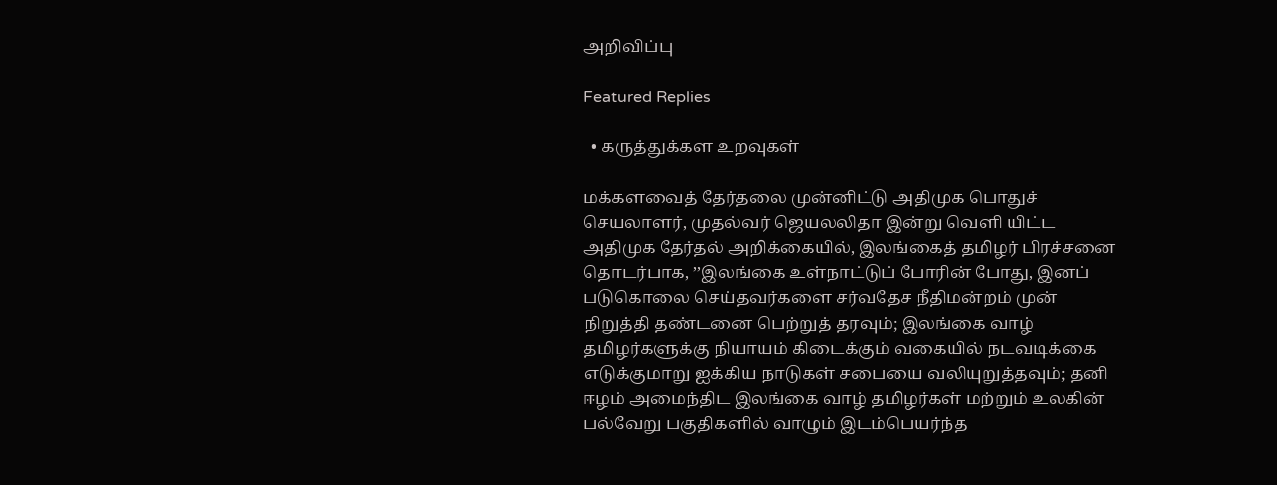அறிவிப்பு

Featured Replies

  • கருத்துக்கள உறவுகள்

மக்களவைத் தேர்தலை முன்னிட்டு அதிமுக பொதுச் செயலாளர், முதல்வர் ஜெயலலிதா இன்று வெளி யிட்ட அதிமுக தேர்தல் அறிக்கையில், இலங்கைத் தமிழர் பிரச்சனை தொடர்பாக, ’’இலங்கை உள்நாட்டுப் போரின் போது, இனப் படுகொலை செய்தவர்களை சர்வதேச நீதிமன்றம் முன் நிறுத்தி தண்டனை பெற்றுத் தரவும்; இலங்கை வாழ் தமிழர்களுக்கு நியாயம் கிடைக்கும் வகையில் நடவடிக்கை எடுக்குமாறு ஐக்கிய நாடுகள் சபையை வலியுறுத்தவும்; தனி ஈழம் அமைந்திட இலங்கை வாழ் தமிழர்கள் மற்றும் உலகின் பல்வேறு பகுதிகளில் வாழும் இடம்பெயர்ந்த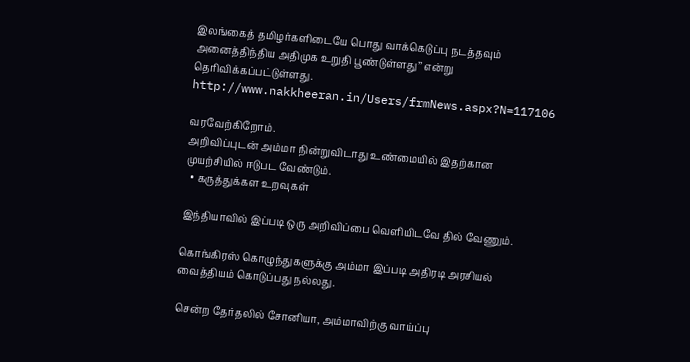இலங்கைத் தமிழர்களிடையே பொது வாக்கெடுப்பு நடத்தவும் அனைத்திந்திய அதிமுக உறுதி பூண்டுள்ளது’’ என்று தெரிவிக்கப்பட்டுள்ளது. http://www.nakkheeran.in/Users/frmNews.aspx?N=117106

வரவேற்கிறோம்.
அறிவிப்புடன் அம்மா நின்றுவிடாது உண்மையில் இதற்கான முயற்சியில் ஈடுபட வேண்டும்.
  • கருத்துக்கள உறவுகள்

இந்தியாவில் இப்படி ஒரு அறிவிப்பை வெளியிடவே தில் வேணும்.

கொங்கிரஸ் கொழுந்துகளுக்கு அம்மா இப்படி அதிரடி அரசியல் வைத்தியம் கொடுப்பது நல்லது.

சென்ற தேர்தலில் சோனியா, அம்மாவிற்கு வாய்ப்பு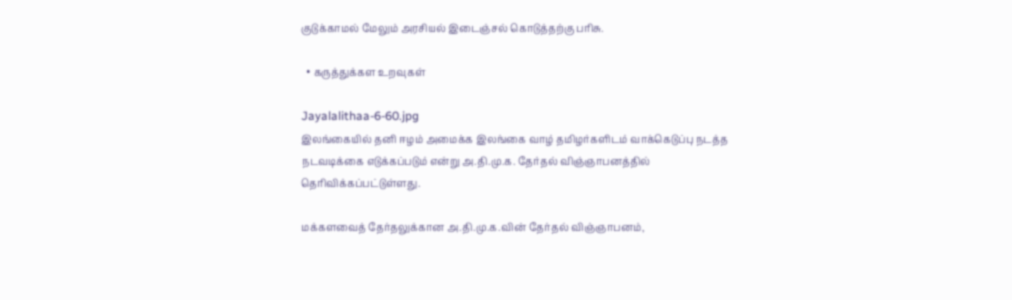குடுக்காமல் மேலும் அரசியல் இடைஞ்சல் கொடுத்தற்கு பரிசு.

  • கருத்துக்கள உறவுகள்

Jayalalithaa-6-60.jpg
இலங்கையில் தனி ஈழம் அமைக்க இலங்கை வாழ் தமிழர்களிடம் வாக்கெடுப்பு நடத்த நடவடிக்கை எடுக்கப்படும் என்று அ.தி.மு.க. தேர்தல் விஞ்ஞாபனத்தில் தெரிவிக்கப்பட்டுள்ளது.

மக்களவைத் தேர்தலுக்கான அ.தி.மு.க.வின் தேர்தல் விஞ்ஞாபனம்,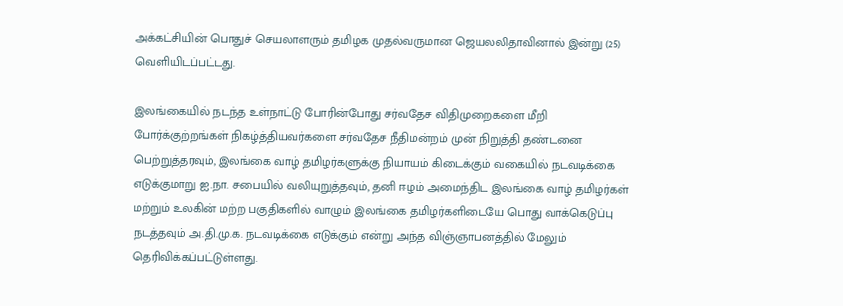அக்கட்சியின் பொதுச் செயலாளரும் தமிழக முதல்வருமான ஜெயலலிதாவினால் இன்று (25) வெளியிடப்பட்டது.

இலங்கையில் நடந்த உள்நாட்டு போரின்போது சர்வதேச விதிமுறைகளை மீறி போர்க்குற்றங்கள் நிகழ்த்தியவர்களை சர்வதேச நீதிமன்றம் முன் நிறுத்தி தண்டனை பெற்றுத்தரவும், இலங்கை வாழ் தமிழர்களுக்கு நியாயம் கிடைக்கும் வகையில் நடவடிக்கை எடுக்குமாறு ஐ.நா. சபையில் வலியுறுத்தவும், தனி ஈழம் அமைந்திட இலங்கை வாழ் தமிழர்கள் மற்றும் உலகின் மற்ற பகுதிகளில் வாழும் இலங்கை தமிழர்களிடையே பொது வாக்கெடுப்பு நடத்தவும் அ.தி.மு.க. நடவடிக்கை எடுக்கும் என்று அந்த விஞ்ஞாபனத்தில் மேலும் தெரிவிக்கப்பட்டுள்ளது.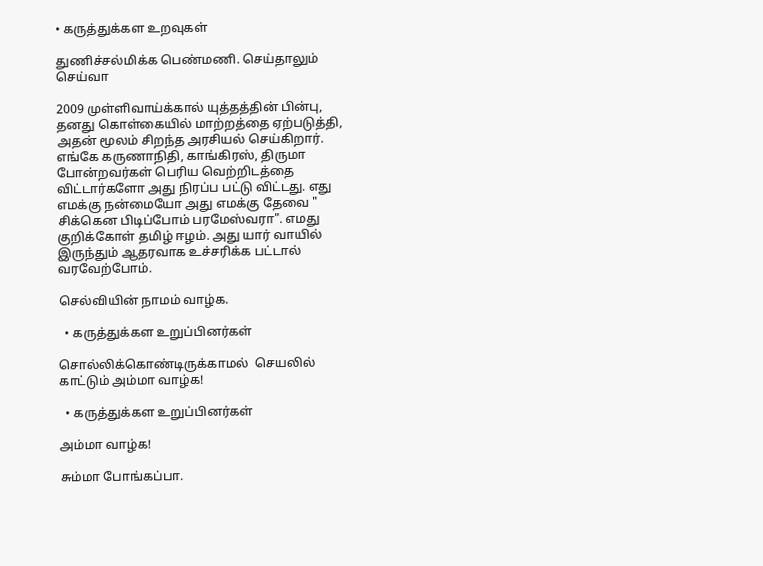• கருத்துக்கள உறவுகள்

துணிச்சல்மிக்க பெண்மணி. செய்தாலும் செய்வா

2009 முள்ளிவாய்க்கால் யுத்தத்தின் பின்பு, தனது கொள்கையில் மாற்றத்தை ஏற்படுத்தி, அதன் மூலம் சிறந்த அரசியல் செய்கிறார். எங்கே கருணாநிதி, காங்கிரஸ், திருமா போன்றவர்கள் பெரிய வெற்றிடத்தை விட்டார்களோ அது நிரப்ப பட்டு விட்டது. எது எமக்கு நன்மையோ அது எமக்கு தேவை " சிக்கென பிடிப்போம் பரமேஸ்வரா". எமது குறிக்கோள் தமிழ் ஈழம். அது யார் வாயில் இருந்தும் ஆதரவாக உச்சரிக்க பட்டால் வரவேற்போம்.

செல்வியின் நாமம் வாழ்க.

  • கருத்துக்கள உறுப்பினர்கள்

சொல்லிக்கொண்டிருக்காமல்  செயலில் காட்டும் அம்மா வாழ்க!

  • கருத்துக்கள உறுப்பினர்கள்

அம்மா வாழ்க!

சும்மா போங்கப்பா.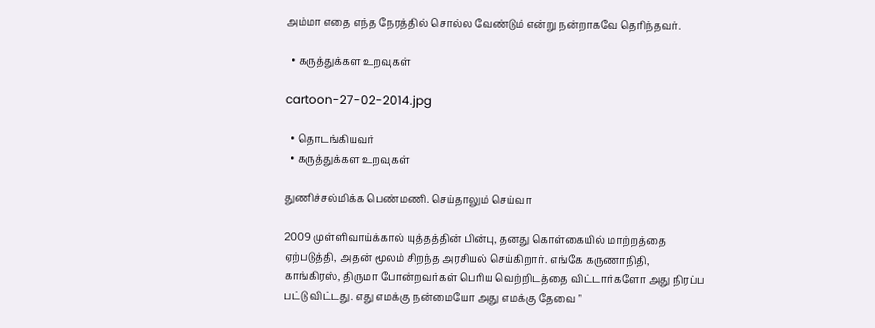அம்மா எதை எந்த நேரத்தில் சொல்ல வேண்டும் என்று நன்றாகவே தெரிந்தவர்.

  • கருத்துக்கள உறவுகள்

cartoon-27-02-2014.jpg

  • தொடங்கியவர்
  • கருத்துக்கள உறவுகள்

துணிச்சல்மிக்க பெண்மணி. செய்தாலும் செய்வா

2009 முள்ளிவாய்க்கால் யுத்தத்தின் பின்பு, தனது கொள்கையில் மாற்றத்தை ஏற்படுத்தி, அதன் மூலம் சிறந்த அரசியல் செய்கிறார். எங்கே கருணாநிதி, காங்கிரஸ், திருமா போன்றவர்கள் பெரிய வெற்றிடத்தை விட்டார்களோ அது நிரப்ப பட்டு விட்டது. எது எமக்கு நன்மையோ அது எமக்கு தேவை "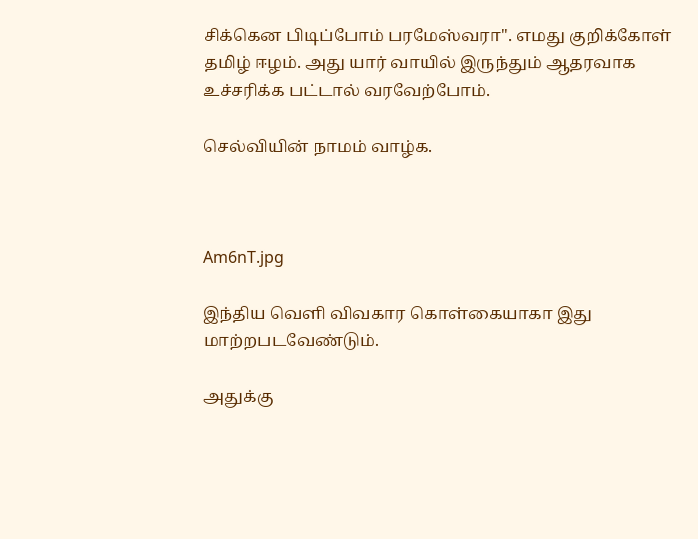சிக்கென பிடிப்போம் பரமேஸ்வரா". எமது குறிக்கோள் தமிழ் ஈழம். அது யார் வாயில் இருந்தும் ஆதரவாக உச்சரிக்க பட்டால் வரவேற்போம்.

செல்வியின் நாமம் வாழ்க.



Am6nT.jpg

இந்திய வெளி விவகார கொள்கையாகா இது மாற்றபடவேண்டும்.

அதுக்கு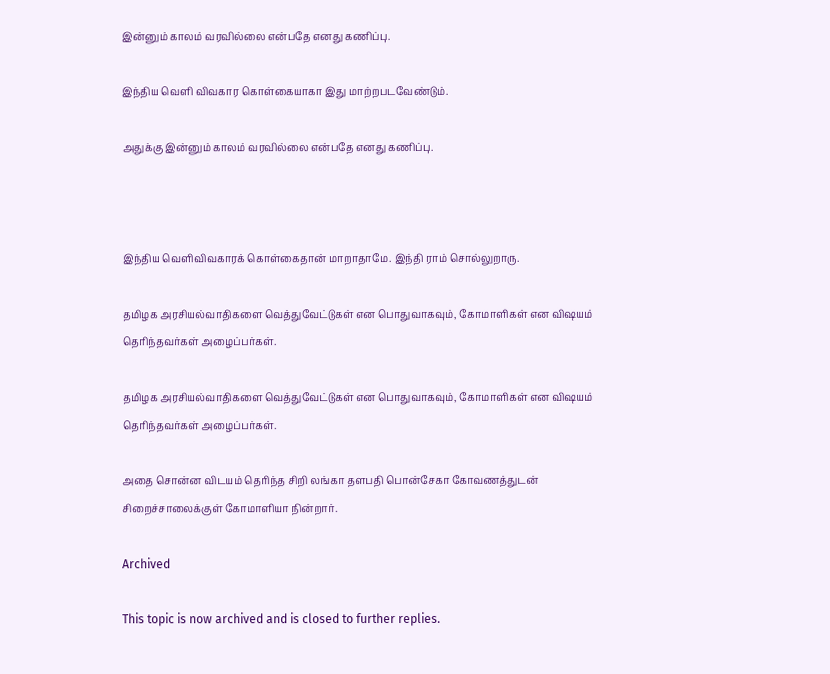இன்னும் காலம் வரவில்லை என்பதே எனது கணிப்பு.

இந்திய வெளி விவகார கொள்கையாகா இது மாற்றபடவேண்டும்.

அதுக்கு இன்னும் காலம் வரவில்லை என்பதே எனது கணிப்பு.



இந்திய வெளிவிவகாரக் கொள்கைதான் மாறாதாமே. இந்தி ராம் சொல்லுறாரு.

தமிழக அரசியல்வாதிகளை வெத்துவேட்டுகள் என பொதுவாகவும், கோமாளிகள் என விஷயம் தெரிந்தவர்கள் அழைப்பர்கள்.

தமிழக அரசியல்வாதிகளை வெத்துவேட்டுகள் என பொதுவாகவும், கோமாளிகள் என விஷயம் தெரிந்தவர்கள் அழைப்பர்கள்.

அதை சொன்ன விடயம் தெரிந்த சிறி லங்கா தளபதி பொன்சேகா கோவணத்துடன் சிறைச்சாலைக்குள் கோமாளியா நின்றார்.

Archived

This topic is now archived and is closed to further replies.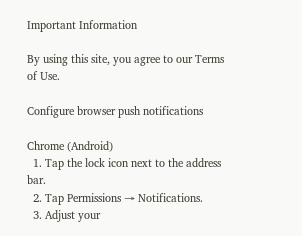Important Information

By using this site, you agree to our Terms of Use.

Configure browser push notifications

Chrome (Android)
  1. Tap the lock icon next to the address bar.
  2. Tap Permissions → Notifications.
  3. Adjust your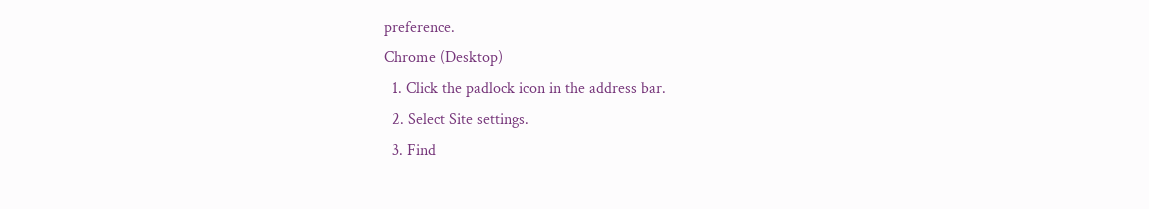preference.
Chrome (Desktop)
  1. Click the padlock icon in the address bar.
  2. Select Site settings.
  3. Find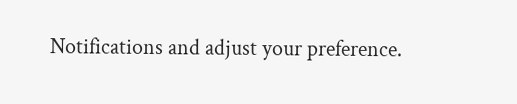Notifications and adjust your preference.